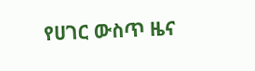የሀገር ውስጥ ዜና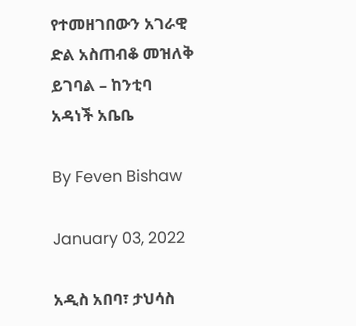የተመዘገበውን አገራዊ ድል አስጠብቆ መዝለቅ ይገባል – ከንቲባ አዳነች አቤቤ

By Feven Bishaw

January 03, 2022

አዲስ አበባ፣ ታህሳስ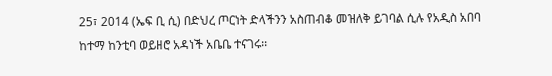25፣ 2014 (ኤፍ ቢ ሲ) በድህረ ጦርነት ድላችንን አስጠብቆ መዝለቅ ይገባል ሲሉ የአዲስ አበባ ከተማ ከንቲባ ወይዘሮ አዳነች አቤቤ ተናገሩ፡፡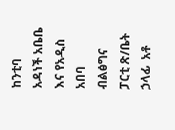ከንቲባ አዳነች አቤቤ እና የአዲስ አበባ ብልፅግና ፓርቲ ጽ/ቤት ኃላፊ  አቶ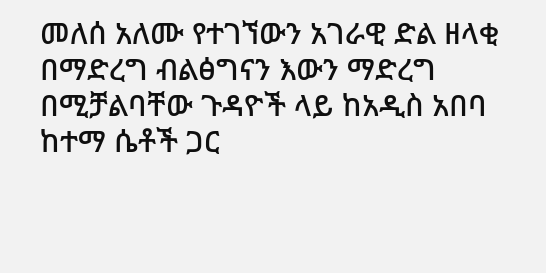መለሰ አለሙ የተገኘውን አገራዊ ድል ዘላቂ በማድረግ ብልፅግናን እውን ማድረግ በሚቻልባቸው ጉዳዮች ላይ ከአዲስ አበባ ከተማ ሴቶች ጋር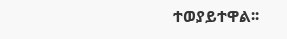ተወያይተዋል፡፡